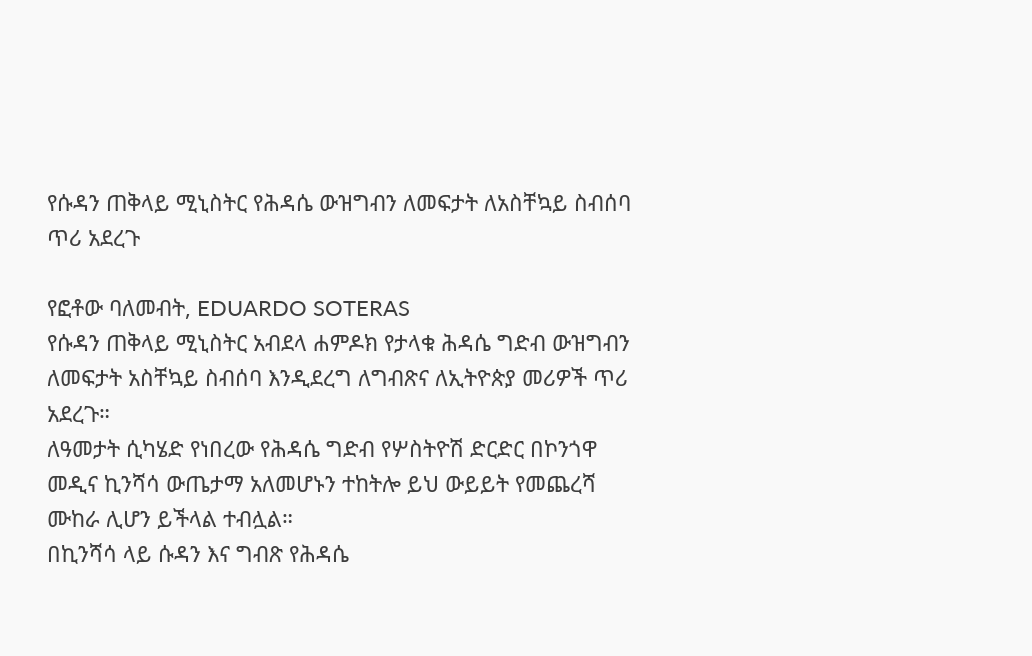የሱዳን ጠቅላይ ሚኒስትር የሕዳሴ ውዝግብን ለመፍታት ለአስቸኳይ ስብሰባ ጥሪ አደረጉ

የፎቶው ባለመብት, EDUARDO SOTERAS
የሱዳን ጠቅላይ ሚኒስትር አብደላ ሐምዶክ የታላቁ ሕዳሴ ግድብ ውዝግብን ለመፍታት አስቸኳይ ስብሰባ እንዲደረግ ለግብጽና ለኢትዮጵያ መሪዎች ጥሪ አደረጉ።
ለዓመታት ሲካሄድ የነበረው የሕዳሴ ግድብ የሦስትዮሽ ድርድር በኮንጎዋ መዲና ኪንሻሳ ውጤታማ አለመሆኑን ተከትሎ ይህ ውይይት የመጨረሻ ሙከራ ሊሆን ይችላል ተብሏል።
በኪንሻሳ ላይ ሱዳን እና ግብጽ የሕዳሴ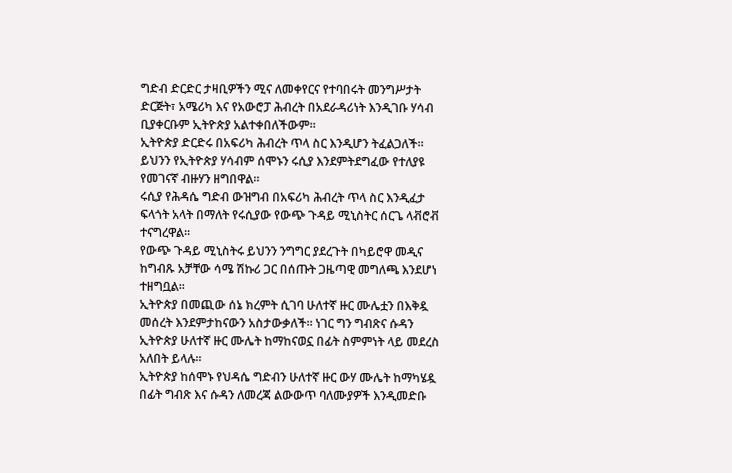ግድብ ድርድር ታዛቢዎችን ሚና ለመቀየርና የተባበሩት መንግሥታት ድርጅት፣ አሜሪካ እና የአውሮፓ ሕብረት በአደራዳሪነት እንዲገቡ ሃሳብ ቢያቀርቡም ኢትዮጵያ አልተቀበለችውም።
ኢትዮጵያ ድርድሩ በአፍሪካ ሕብረት ጥላ ስር እንዲሆን ትፈልጋለች።
ይህንን የኢትዮጵያ ሃሳብም ሰሞኑን ሩሲያ እንደምትደግፈው የተለያዩ የመገናኛ ብዙሃን ዘግበዋል።
ሩሲያ የሕዳሴ ግድብ ውዝግብ በአፍሪካ ሕብረት ጥላ ስር እንዲፈታ ፍላጎት አላት በማለት የሩሲያው የውጭ ጉዳይ ሚኒስትር ሰርጌ ላቭሮቭ ተናግረዋል።
የውጭ ጉዳይ ሚኒስትሩ ይህንን ንግግር ያደረጉት በካይሮዋ መዲና ከግብጹ አቻቸው ሳሜ ሽኩሪ ጋር በሰጡት ጋዜጣዊ መግለጫ እንደሆነ ተዘግቧል።
ኢትዮጵያ በመጪው ሰኔ ክረምት ሲገባ ሁለተኛ ዙር ሙሌቷን በእቅዷ መሰረት እንደምታከናውን አስታውቃለች። ነገር ግን ግብጽና ሱዳን ኢትዮጵያ ሁለተኛ ዙር ሙሌት ከማከናወኗ በፊት ስምምነት ላይ መደረስ አለበት ይላሉ።
ኢትዮጵያ ከሰሞኑ የህዳሴ ግድብን ሁለተኛ ዙር ውሃ ሙሌት ከማካሄዷ በፊት ግብጽ እና ሱዳን ለመረጃ ልውውጥ ባለሙያዎች እንዲመድቡ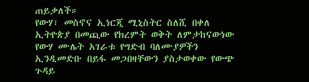ጠይቃለች።
የውሃ፣ መስኖና ኢነርጂ ሚኒስትር ስለሺ በቀለ ኢትዮጵያ በመጪው የክረምት ወቅት ለምታከናውነው የውሃ ሙሌት አገራቱ የግድብ ባለሙያዎችን ኢንዲመድቡ በይፋ መጋበዛቸውን ያስታወቀው የውጭ ጉዳይ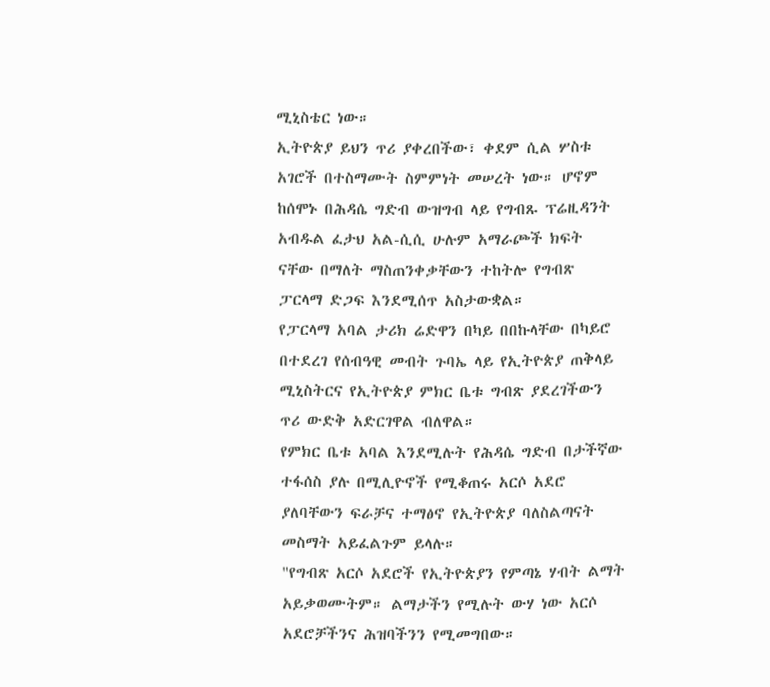ሚኒስቴር ነው።
ኢትዮጵያ ይህን ጥሪ ያቀረበችው፣ ቀደም ሲል ሦስቱ አገሮች በተስማሙት ስምምነት መሠረት ነው። ሆኖም ከሰሞኑ በሕዳሴ ግድብ ውዝግብ ላይ የግብጹ ፕሬዚዳንት አብዱል ፈታህ አል-ሲሲ ሁሉም አማራጮች ክፍት ናቸው በማለት ማስጠንቀቃቸውን ተከትሎ የግብጽ ፓርላማ ድጋፍ እንደሚሰጥ አስታውቋል።
የፓርላማ አባል ታሪክ ሬድዋን በካይ በበኩላቸው በካይሮ በተደረገ የሰብዓዊ መብት ጉባኤ ላይ የኢትዮጵያ ጠቅላይ ሚኒስትርና የኢትዮጵያ ምክር ቤቱ ግብጽ ያደረገችውን ጥሪ ውድቅ አድርገዋል ብለዋል።
የምክር ቤቱ አባል እንደሚሉት የሕዳሴ ግድብ በታችኛው ተፋሰስ ያሉ በሚሊዮኖች የሚቆጠሩ አርሶ አደሮ ያለባቸውን ፍራቻና ተማፅኖ የኢትዮጵያ ባለስልጣናት መስማት አይፈልጉም ይላሉ።
"የግብጽ አርሶ አደሮች የኢትዮጵያን የምጣኔ ሃብት ልማት አይቃወሙትም። ልማታችን የሚሉት ውሃ ነው አርሶ አደሮቻችንና ሕዝባችንን የሚመግበው።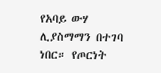የአባይ ውሃ ሊያስማማን በተገባ ነበር። የጦርነት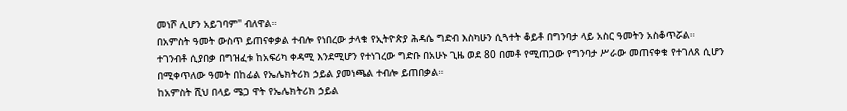መነሾ ሊሆን አይገባም" ብለዋል።
በአምስት ዓመት ውስጥ ይጠናቀቃል ተብሎ የነበረው ታላቁ የኢትዮጵያ ሕዳሴ ግድብ እስካሁን ሲጓተት ቆይቶ በግንባታ ላይ አስር ዓመትን አስቆጥሯል።
ተገንብቶ ሲያበቃ በግዝፈቱ ከአፍሪካ ቀዳሚ እንደሚሆን የተነገረው ግድቡ በአሁኑ ጊዜ ወደ 80 በመቶ የሚጠጋው የግንባታ ሥራው መጠናቀቁ የተገለጸ ሲሆን በሚቀጥለው ዓመት በከፊል የኤሌክትሪክ ኃይል ያመነጫል ተብሎ ይጠበቃል።
ከአምስት ሺህ በላይ ሜጋ ዋት የኤሌክትሪክ ኃይል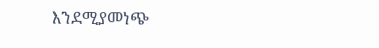እንደሚያመነጭ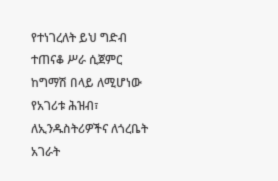የተነገረለት ይህ ግድብ ተጠናቆ ሥራ ሲጀምር ከግማሽ በላይ ለሚሆነው የአገሪቱ ሕዝብ፣ ለኢንዱስትሪዎችና ለጎረቤት አገራት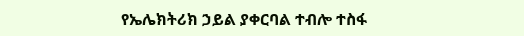የኤሌክትሪክ ኃይል ያቀርባል ተብሎ ተስፋ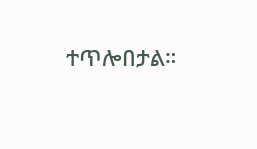ተጥሎበታል።